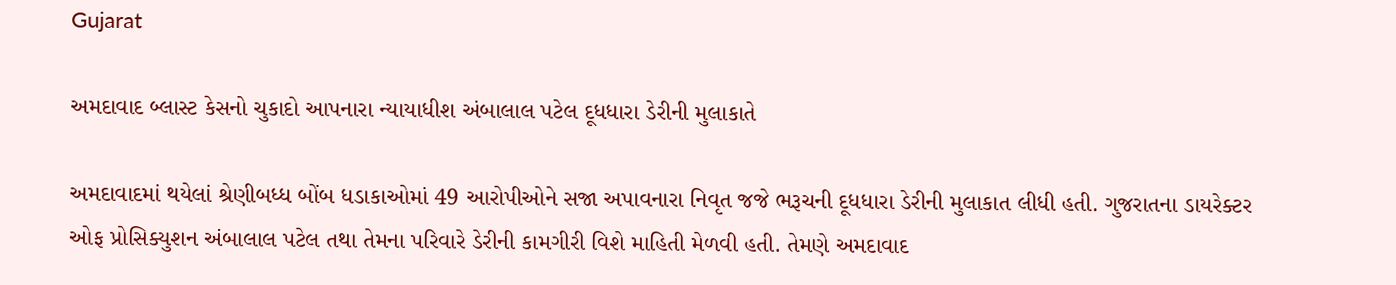Gujarat

અમદાવાદ બ્લાસ્ટ કેસનો ચુકાદો આપનારા ન્યાયાધીશ અંબાલાલ પટેલ દૂધધારા ડેરીની મુલાકાતે

અમદાવાદમાં થયેલાં શ્રેણીબધ્ધ બોંબ ધડાકાઓમાં 49 આરોપીઓને સજા અપાવનારા નિવૃત જજે ભરૂચની દૂધધારા ડેરીની મુલાકાત લીધી હતી. ગુજરાતના ડાયરેક્ટર ઓફ પ્રોસિક્યુશન અંબાલાલ પટેલ તથા તેમના પરિવારે ડેરીની કામગીરી વિશે માહિતી મેળવી હતી. તેમણે અમદાવાદ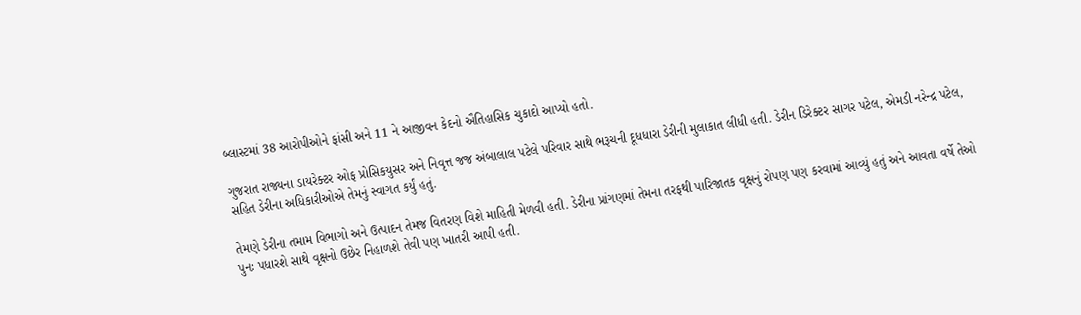બ્લાસ્ટમાં 38 આરોપીઓને ફાંસી અને 11 ને આજીવન કેદનો ઐતિહાસિક ચુકાદો આપ્યો હતો.

ગુજરાત રાજ્યના ડાયરેક્ટર ઓફ પ્રોસિકયુસર અને નિવૃત્ત જજ અંબાલાલ પટેલે પરિવાર સાથે ભરૂચની દૂધધારા ડેરીની મુલાકાત લીધી હતી. ડેરીન ડિરેક્ટર સાગર પટેલ, એમડી નરેન્દ્ર પટેલ, સહિત ડેરીના અધિકારીઓએ તેમનું સ્વાગત કર્યું હતું.

તેમણે ડેરીના તમામ વિભાગો અને ઉત્પાદન તેમજ વિતરણ વિશે માહિતી મેળવી હતી. ડેરીના પ્રાંગણમાં તેમના તરફથી પારિજાતક વૃક્ષનું રોપણ પણ કરવામાં આવ્યું હતું અને આવતા વર્ષે તેઓ પુનઃ પધારશે સાથે વૃક્ષનો ઉછેર નિહાળશે તેવી પણ ખાતરી આપી હતી.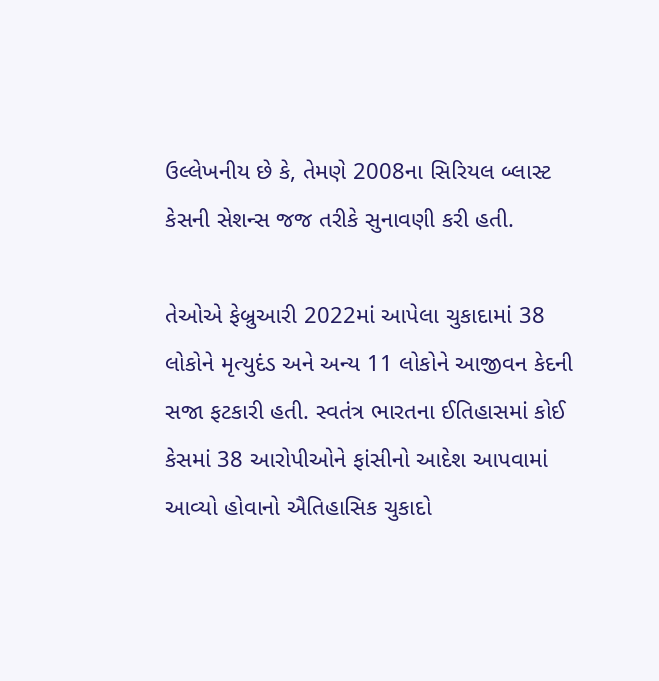ઉલ્લેખનીય છે કે, તેમણે 2008ના સિરિયલ બ્લાસ્ટ કેસની સેશન્સ જજ તરીકે સુનાવણી કરી હતી.

તેઓએ ફેબ્રુઆરી 2022માં આપેલા ચુકાદામાં 38 લોકોને મૃત્યુદંડ અને અન્ય 11 લોકોને આજીવન કેદની સજા ફટકારી હતી. સ્વતંત્ર ભારતના ઈતિહાસમાં કોઈ કેસમાં 38 આરોપીઓને ફાંસીનો આદેશ આપવામાં આવ્યો હોવાનો ઐતિહાસિક ચુકાદો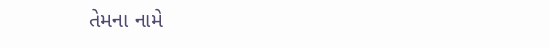તેમના નામે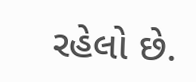રહેલો છે.